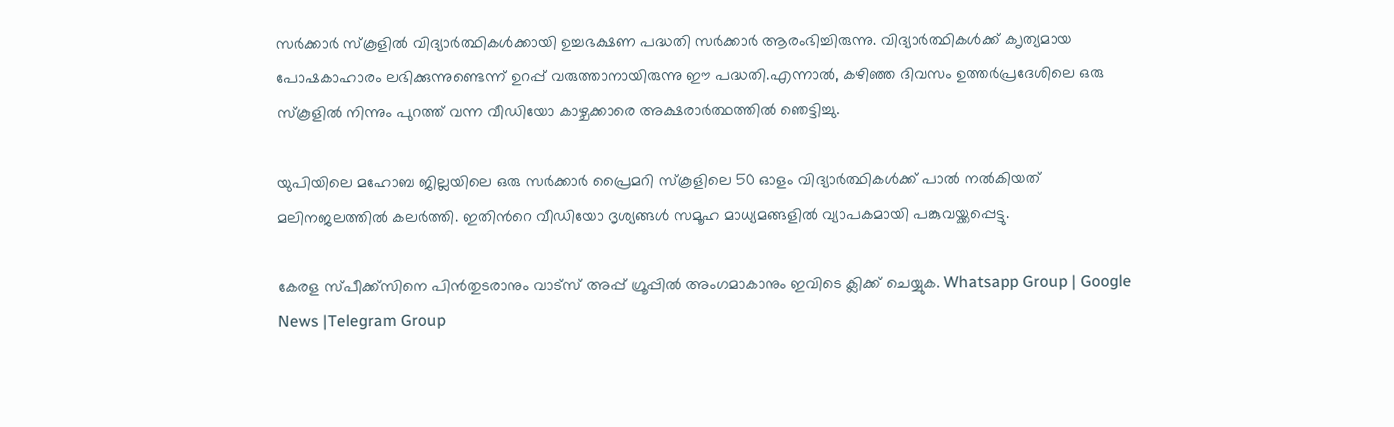സർ‍ക്കാർ സ്കൂളില്‍ വിദ്യാർത്ഥികള്‍ക്കായി ഉച്ചഭക്ഷണ പദ്ധതി സർക്കാർ ആരംഭിച്ചിരുന്നു. വിദ്യാർത്ഥികള്‍ക്ക് ക‍ൃത്യമായ പോഷകാഹാരം ലഭിക്കുന്നുണ്ടെന്ന് ഉറപ്പ് വരുത്താനായിരുന്നു ഈ പദ്ധതി.എന്നാല്‍, കഴിഞ്ഞ ദിവസം ഉത്തർപ്രദേശിലെ ഒരു സ്കൂളില്‍ നിന്നും പുറത്ത് വന്ന വീഡിയോ കാഴ്ചക്കാരെ അക്ഷരാർത്ഥത്തില്‍ ഞെട്ടിച്ചു.

യുപിയിലെ മഹോബ ജില്ലയിലെ ഒരു സർക്കാർ പ്രൈമറി സ്കൂളിലെ 50 ഓളം വിദ്യാർത്ഥികള്‍ക്ക് പാല്‍ നല്‍കിയത് മലിനജലത്തില്‍ കലർത്തി. ഇതിന്‍റെ വീഡിയോ ദൃശ്യങ്ങള്‍ സമൂഹ മാധ്യമങ്ങളില്‍ വ്യാപകമായി പങ്കുവയ്ക്കപ്പെട്ടു.

കേരള സ്പീക്ക്സിനെ പിൻതുടരാനും വാട്സ് അപ്പ് ഗ്രൂപ്പിൽ അംഗമാകാനും ഇവിടെ ക്ലിക്ക് ചെയ്യുക. Whatsapp Group | Google News |Telegram Group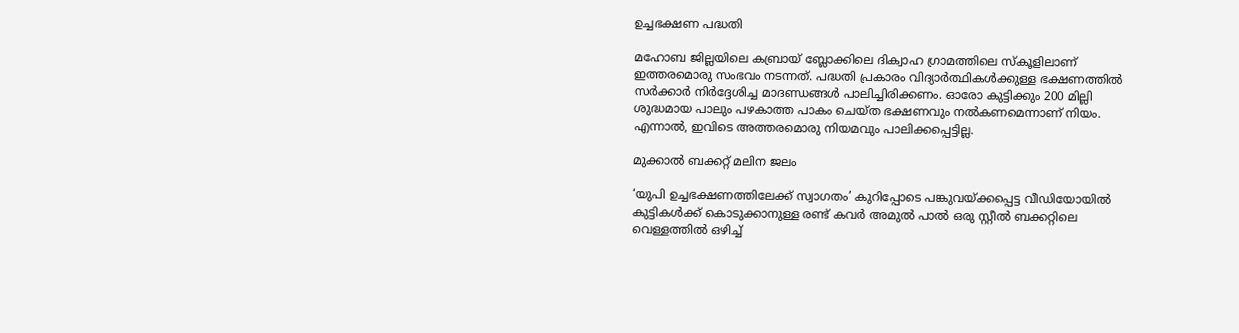ഉച്ചഭക്ഷണ പദ്ധതി

മഹോബ ജില്ലയിലെ കബ്രായ് ബ്ലോക്കിലെ ദിക്വാഹ ഗ്രാമത്തിലെ സ്കൂളിലാണ് ഇത്തരമൊരു സംഭവം നടന്നത്. പദ്ധതി പ്രകാരം വിദ്യാർത്ഥികള്‍ക്കുള്ള ഭക്ഷണത്തില്‍ സർക്കാർ നിർദ്ദേശിച്ച മാദണ്ഡങ്ങള്‍ പാലിച്ചിരിക്കണം. ഓരോ കുട്ടിക്കും 200 മില്ലി ശുദ്ധമായ പാലും പഴകാത്ത പാകം ചെയ്ത ഭക്ഷണവും നല്‍കണമെന്നാണ് നിയം. എന്നാല്‍, ഇവിടെ അത്തരമൊരു നിയമവും പാലിക്കപ്പെട്ടില്ല.

മുക്കാല്‍ ബക്കറ്റ് മലിന ജലം

‘യുപി ഉച്ചഭക്ഷണത്തിലേക്ക് സ്വാഗതം’ കുറിപ്പോടെ പങ്കുവയ്ക്കപ്പെട്ട വീഡിയോയില്‍ കുട്ടികള്‍ക്ക് കൊടുക്കാനുള്ള രണ്ട് കവർ അമുല്‍ പാല്‍ ഒരു സ്റ്റീല്‍ ബക്കറ്റിലെ വെള്ളത്തില്‍ ഒഴിച്ച്‌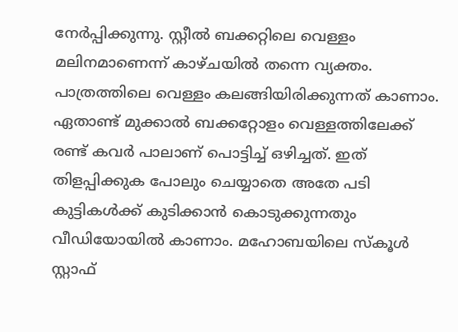നേർപ്പിക്കുന്നു. സ്റ്റീല്‍ ബക്കറ്റിലെ വെള്ളം മലിനമാണെന്ന് കാഴ്ചയില്‍ തന്നെ വ്യക്തം. പാത്രത്തിലെ വെള്ളം കലങ്ങിയിരിക്കുന്നത് കാണാം. ഏതാണ്ട് മുക്കാല്‍ ബക്കറ്റോളം വെള്ളത്തിലേക്ക് രണ്ട് കവ‍ർ പാലാണ് പൊട്ടിച്ച്‌ ഒഴിച്ചത്. ഇത് തിളപ്പിക്കുക പോലും ചെയ്യാതെ അതേ പടി കുട്ടികള്‍ക്ക് കുടിക്കാൻ കൊടുക്കുന്നതും വീഡിയോയില്‍ കാണാം. മഹോബയിലെ സ്കൂള്‍ സ്റ്റാഫ്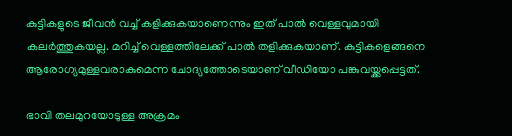കുട്ടികളുടെ ജീവന്‍ വച്ച്‌ കളിക്കുകയാണെന്നും ഇത് പാല്‍ വെള്ളവുമായി കലർത്തുകയല്ല. മറിച്ച്‌ വെള്ളത്തിലേക്ക് പാല്‍ തളിക്കുകയാണ്. കുട്ടികളെങ്ങനെ ആരോഗ്യമുള്ളവരാകുമെന്ന ചോദ്യത്തോടെയാണ് വീഡിയോ പങ്കുവയ്ക്കപ്പെട്ടത്.

ഭാവി തലമുറയോടുള്ള അക്രമം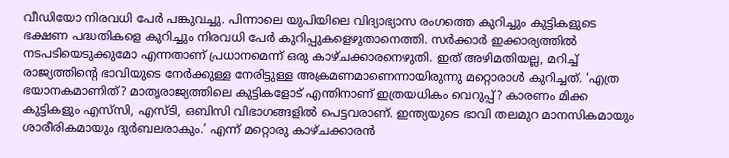വീഡിയോ നിരവധി പേർ പങ്കുവച്ചു. പിന്നാലെ യുപിയിലെ വിദ്യാഭ്യാസ രംഗത്തെ കുറിച്ചും കുട്ടികളുടെ ഭക്ഷണ പദ്ധതികളെ കുറിച്ചും നിരവധി പേർ കുറിപ്പുകളെഴുതാനെത്തി. സ‍ർക്കാർ ഇക്കാര്യത്തില്‍ നടപടിയെടുക്കുമോ എന്നതാണ് പ്രധാനമെന്ന് ഒരു കാഴ്ചക്കാരനെഴുതി. ഇത് അഴിമതിയല്ല, മറിച്ച്‌ രാജ്യത്തിന്‍റെ ഭാവിയുടെ നേർക്കുള്ള നേരിട്ടുള്ള അക്രമണമാണെന്നായിരുന്നു മറ്റൊരാള്‍ കുറിച്ചത്. ‘എത്ര ഭയാനകമാണിത്? മാതൃരാജ്യത്തിലെ കുട്ടികളോട് എന്തിനാണ് ഇത്രയധികം വെറുപ്പ്? കാരണം മിക്ക കുട്ടികളും എസ്‌സി, എസ്ടി, ഒബിസി വിഭാഗങ്ങളില്‍ പെട്ടവരാണ്. ഇന്ത്യയുടെ ഭാവി തലമുറ മാനസികമായും ശാരീരികമായും ദുർബലരാകും.’ എന്ന് മറ്റൊരു കാഴ്ചക്കാരൻ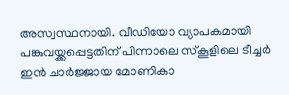അസ്വസ്ഥനായി. വീഡിയോ വ്യാപകമായി പങ്കുവയ്ക്കപ്പെട്ടതിന് പിന്നാലെ സ്കൂളിലെ ടീച്ചർ ഇൻ ചാർജ്ജായ മോണികാ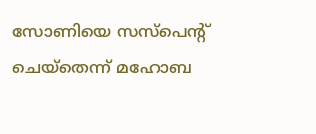സോണിയെ സസ്പെന്‍റ് ചെയ്തെന്ന് മഹോബ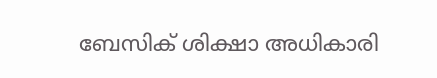ബേസിക് ശിക്ഷാ അധികാരി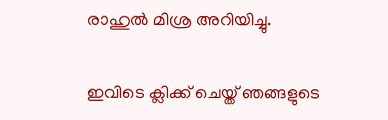രാഹുല്‍ മിശ്ര അറിയിച്ചു.

ഇവിടെ ക്ലിക്ക് ചെയ്ത് ഞങ്ങളുടെ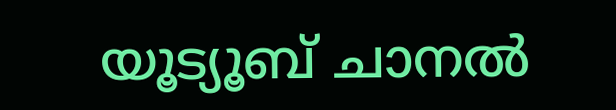യൂട്യൂബ് ചാനൽ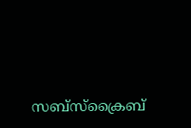സബ്സ്ക്രൈബ്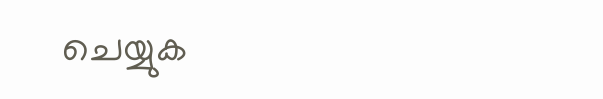ചെയ്യുക